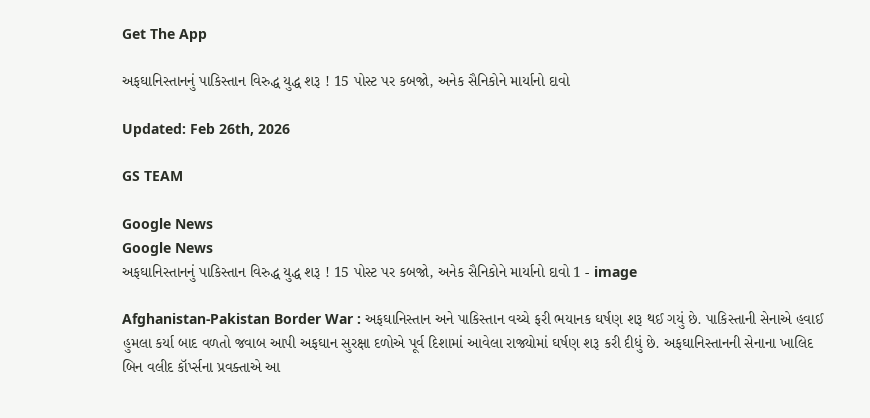Get The App

અફઘાનિસ્તાનનું પાકિસ્તાન વિરુદ્ધ યુદ્ધ શરૂ ! 15 પોસ્ટ પર કબજો, અનેક સૈનિકોને માર્યાનો દાવો

Updated: Feb 26th, 2026

GS TEAM

Google News
Google News
અફઘાનિસ્તાનનું પાકિસ્તાન વિરુદ્ધ યુદ્ધ શરૂ ! 15 પોસ્ટ પર કબજો, અનેક સૈનિકોને માર્યાનો દાવો 1 - image

Afghanistan-Pakistan Border War : અફઘાનિસ્તાન અને પાકિસ્તાન વચ્ચે ફરી ભયાનક ઘર્ષણ શરૂ થઈ ગયું છે. પાકિસ્તાની સેનાએ હવાઈ હુમલા કર્યા બાદ વળતો જવાબ આપી અફઘાન સુરક્ષા દળોએ પૂર્વ દિશામાં આવેલા રાજ્યોમાં ઘર્ષણ શરૂ કરી દીધું છે. અફઘાનિસ્તાનની સેનાના ખાલિદ બિન વલીદ કૉર્પ્સના પ્રવક્તાએ આ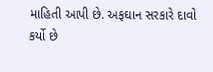માહિતી આપી છે. અફઘાન સરકારે દાવો કર્યો છે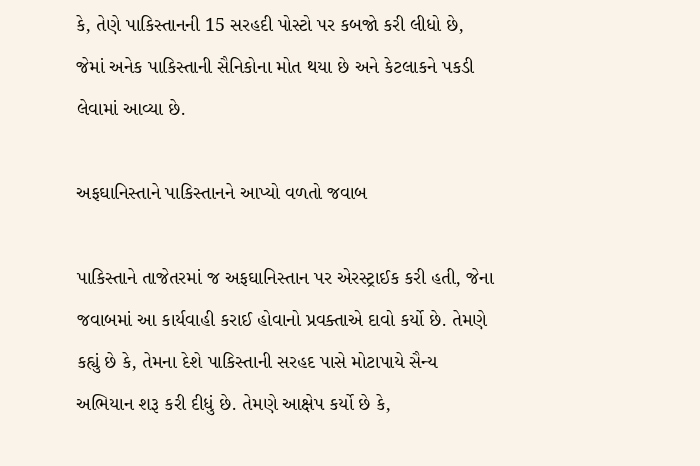કે, તેણે પાકિસ્તાનની 15 સરહદી પોસ્ટો પર કબજો કરી લીધો છે, જેમાં અનેક પાકિસ્તાની સૈનિકોના મોત થયા છે અને કેટલાકને પકડી લેવામાં આવ્યા છે.

અફઘાનિસ્તાને પાકિસ્તાનને આપ્યો વળતો જવાબ

પાકિસ્તાને તાજેતરમાં જ અફઘાનિસ્તાન પર એરસ્ટ્રાઈક કરી હતી, જેના જવાબમાં આ કાર્યવાહી કરાઈ હોવાનો પ્રવક્તાએ દાવો કર્યો છે. તેમણે કહ્યું છે કે, તેમના દેશે પાકિસ્તાની સરહદ પાસે મોટાપાયે સૈન્ય અભિયાન શરૂ કરી દીધું છે. તેમણે આક્ષેપ કર્યો છે કે,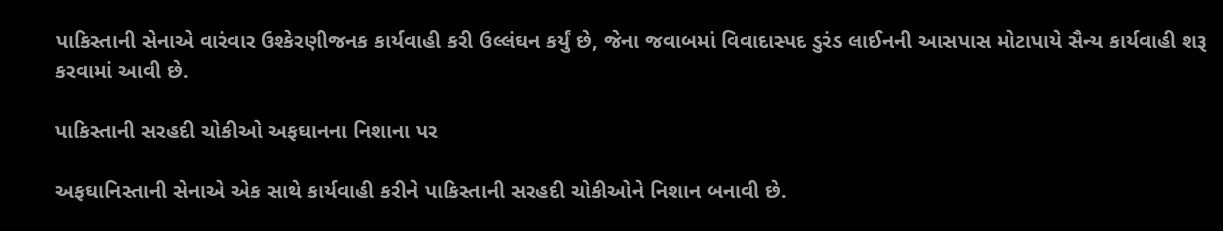પાકિસ્તાની સેનાએ વારંવાર ઉશ્કેરણીજનક કાર્યવાહી કરી ઉલ્લંઘન કર્યું છે, જેના જવાબમાં વિવાદાસ્પદ ડુરંડ લાઈનની આસપાસ મોટાપાયે સૈન્ય કાર્યવાહી શરૂ કરવામાં આવી છે.

પાકિસ્તાની સરહદી ચોકીઓ અફઘાનના નિશાના પર

અફઘાનિસ્તાની સેનાએ એક સાથે કાર્યવાહી કરીને પાકિસ્તાની સરહદી ચોકીઓને નિશાન બનાવી છે.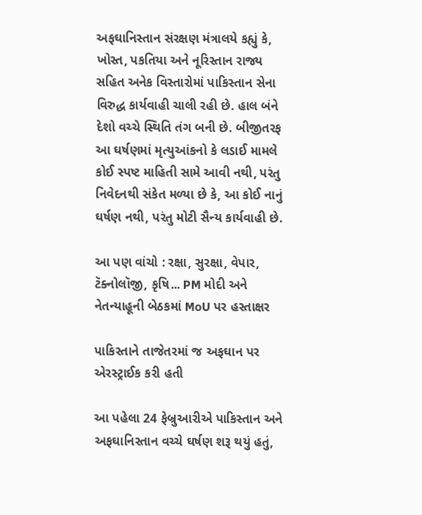અફઘાનિસ્તાન સંરક્ષણ મંત્રાલયે કહ્યું કે, ખોસ્ત, પકતિયા અને નૂરિસ્તાન રાજ્ય સહિત અનેક વિસ્તારોમાં પાકિસ્તાન સેના વિરુદ્ધ કાર્યવાહી ચાલી રહી છે. હાલ બંને દેશો વચ્ચે સ્થિતિ તંગ બની છે. બીજીતરફ આ ઘર્ષણમાં મૃત્યુઆંકનો કે લડાઈ મામલે કોઈ સ્પષ્ટ માહિતી સામે આવી નથી, પરંતુ નિવેદનથી સંકેત મળ્યા છે કે, આ કોઈ નાનું ઘર્ષણ નથી, પરંતુ મોટી સૈન્ય કાર્યવાહી છે.

આ પણ વાંચો : રક્ષા, સુરક્ષા, વેપાર, ટૅક્નોલૉજી, કૃષિ... PM મોદી અને નેતન્યાહૂની બેઠકમાં MoU પર હસ્તાક્ષર

પાકિસ્તાને તાજેતરમાં જ અફઘાન પર એરસ્ટ્રાઈક કરી હતી

આ પહેલા 24 ફેબ્રુઆરીએ પાકિસ્તાન અને અફઘાનિસ્તાન વચ્ચે ઘર્ષણ શરૂ થયું હતું,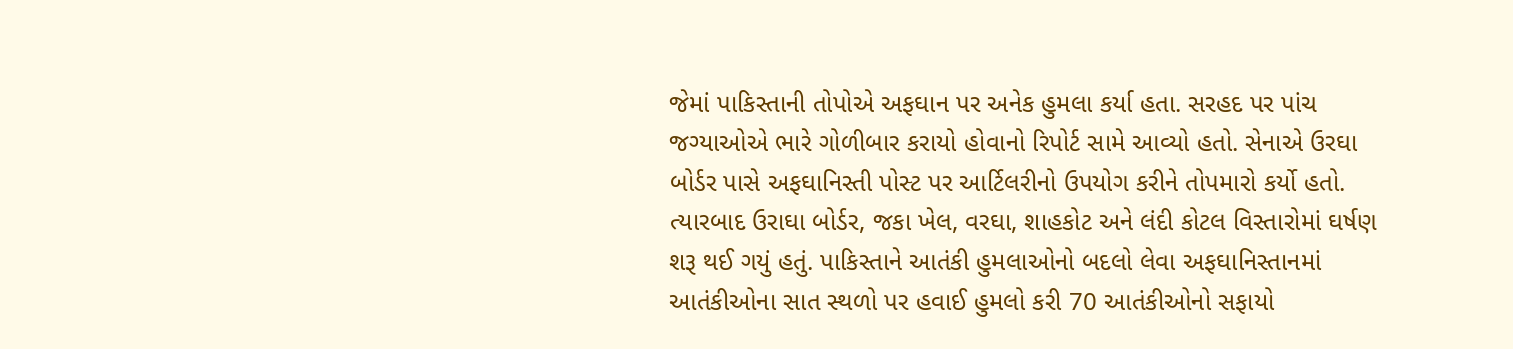જેમાં પાકિસ્તાની તોપોએ અફઘાન પર અનેક હુમલા કર્યા હતા. સરહદ પર પાંચ જગ્યાઓએ ભારે ગોળીબાર કરાયો હોવાનો રિપોર્ટ સામે આવ્યો હતો. સેનાએ ઉરઘા બોર્ડર પાસે અફઘાનિસ્તી પોસ્ટ પર આર્ટિલરીનો ઉપયોગ કરીને તોપમારો કર્યો હતો. ત્યારબાદ ઉરાઘા બોર્ડર, જકા ખેલ, વરઘા, શાહકોટ અને લંદી કોટલ વિસ્તારોમાં ઘર્ષણ શરૂ થઈ ગયું હતું. પાકિસ્તાને આતંકી હુમલાઓનો બદલો લેવા અફઘાનિસ્તાનમાં આતંકીઓના સાત સ્થળો પર હવાઈ હુમલો કરી 70 આતંકીઓનો સફાયો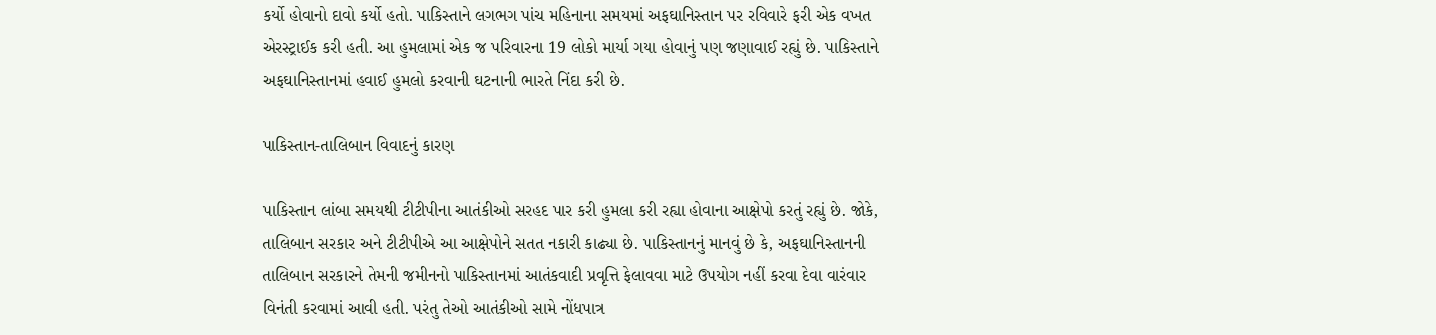કર્યો હોવાનો દાવો કર્યો હતો. પાકિસ્તાને લગભગ પાંચ મહિનાના સમયમાં અફઘાનિસ્તાન પર રવિવારે ફરી એક વખત એરસ્ટ્રાઈક કરી હતી. આ હુમલામાં એક જ પરિવારના 19 લોકો માર્યા ગયા હોવાનું પણ જણાવાઈ રહ્યું છે. પાકિસ્તાને અફઘાનિસ્તાનમાં હવાઈ હુમલો કરવાની ઘટનાની ભારતે નિંદા કરી છે.

પાકિસ્તાન-તાલિબાન વિવાદનું કારણ

પાકિસ્તાન લાંબા સમયથી ટીટીપીના આતંકીઓ સરહદ પાર કરી હુમલા કરી રહ્યા હોવાના આક્ષેપો કરતું રહ્યું છે. જોકે, તાલિબાન સરકાર અને ટીટીપીએ આ આક્ષેપોને સતત નકારી કાઢ્યા છે. પાકિસ્તાનનું માનવું છે કે, અફઘાનિસ્તાનની તાલિબાન સરકારને તેમની જમીનનો પાકિસ્તાનમાં આતંકવાદી પ્રવૃત્તિ ફેલાવવા માટે ઉપયોગ નહીં કરવા દેવા વારંવાર વિનંતી કરવામાં આવી હતી. પરંતુ તેઓ આતંકીઓ સામે નોંધપાત્ર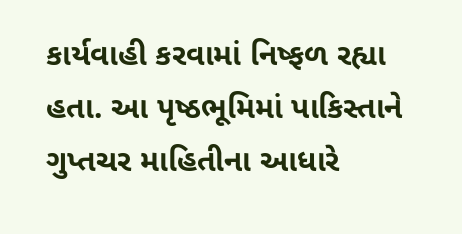કાર્યવાહી કરવામાં નિષ્ફળ રહ્યા હતા. આ પૃષ્ઠભૂમિમાં પાકિસ્તાને ગુપ્તચર માહિતીના આધારે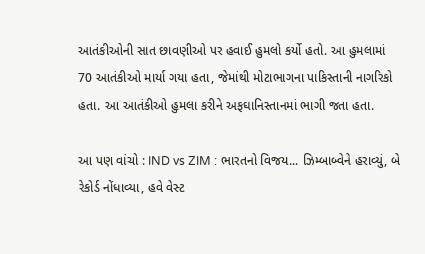આતંકીઓની સાત છાવણીઓ પર હવાઈ હુમલો કર્યો હતો. આ હુમલામાં 70 આતંકીઓ માર્યા ગયા હતા, જેમાંથી મોટાભાગના પાકિસ્તાની નાગરિકો હતા. આ આતંકીઓ હુમલા કરીને અફઘાનિસ્તાનમાં ભાગી જતા હતા.

આ પણ વાંચો : IND vs ZIM : ભારતનો વિજય... ઝિમ્બાબ્વેને હરાવ્યું, બે રેકોર્ડ નોંધાવ્યા, હવે વેસ્ટ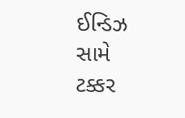ઈન્ડિઝ સામે ટક્કર